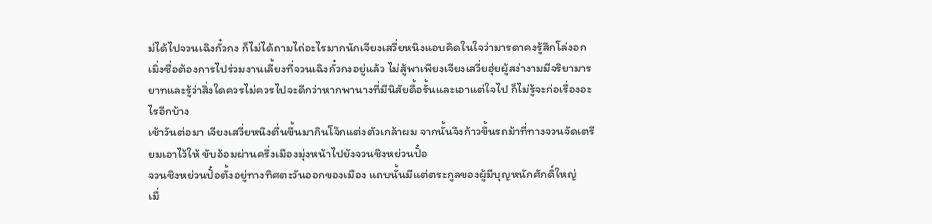ม่ได้ไปจวนเฉิงกั๋วกง ก็ไม่ได้ถามไถ่อะไรมากนักเจียงเสวี่ยหนิงแอบคิดในใจว่ามารดาคงรู้สึกโล่งอก
เมิ่งซื่อต้องการไปร่วมงานเลี้ยงที่จวนเฉิงกั๋วกงอยู่แล้ว ไม่สู้พาเพียงเจียงเสวี่ยฮุ่ยผู้สง่างามมีจริยามารยาทและรู้ว่าสิ่งใดควรไม่ควรไปจะดีกว่าหากพานางที่มีนิสัยดื้อรั้นและเอาแต่ใจไป ก็ไม่รู้จะก่อเรื่องอะไรอีกบ้าง
เช้าวันต่อมา เจียงเสวี่ยหนิงตื่นขึ้นมากินโจ๊กแต่งตัวเกล้าผม จากนั้นจึงก้าวขึ้นรถม้าที่ทางจวนจัดเตรียมเอาไว้ให้ ขับอ้อมผ่านครึ่งเมืองมุ่งหน้าไปยังจวนชิงหย่วนปั๋อ
จวนชิงหย่วนปั๋อตั้งอยู่ทางทิศตะวันออกของเมือง แถบนั้นมีแต่ตระกูลของผู้มีบุญหนักศักดิ์ใหญ่
เมื่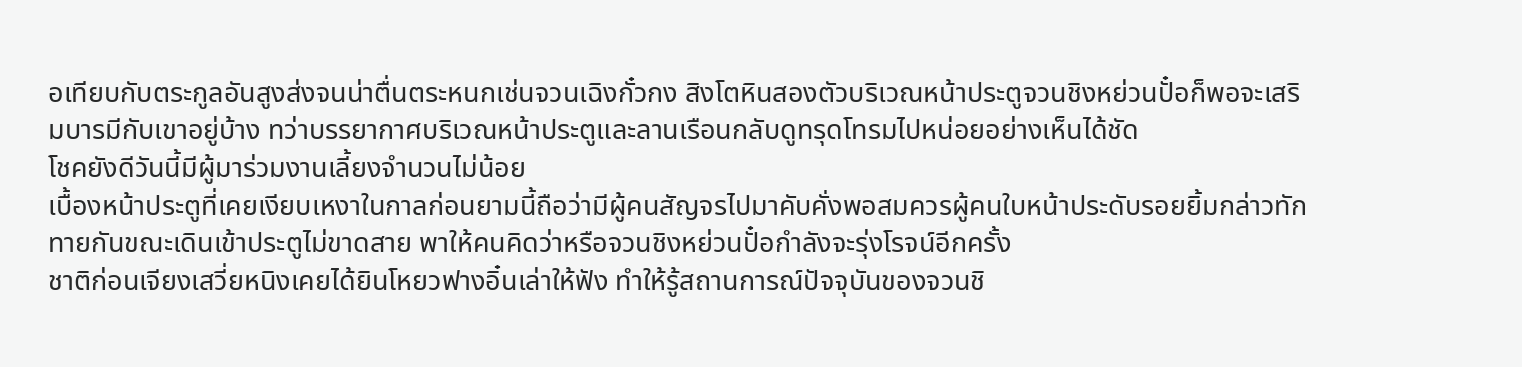อเทียบกับตระกูลอันสูงส่งจนน่าตื่นตระหนกเช่นจวนเฉิงกั๋วกง สิงโตหินสองตัวบริเวณหน้าประตูจวนชิงหย่วนปั๋อก็พอจะเสริมบารมีกับเขาอยู่บ้าง ทว่าบรรยากาศบริเวณหน้าประตูและลานเรือนกลับดูทรุดโทรมไปหน่อยอย่างเห็นได้ชัด
โชคยังดีวันนี้มีผู้มาร่วมงานเลี้ยงจำนวนไม่น้อย
เบื้องหน้าประตูที่เคยเงียบเหงาในกาลก่อนยามนี้ถือว่ามีผู้คนสัญจรไปมาคับคั่งพอสมควรผู้คนใบหน้าประดับรอยยิ้มกล่าวทักทายกันขณะเดินเข้าประตูไม่ขาดสาย พาให้คนคิดว่าหรือจวนชิงหย่วนปั๋อกำลังจะรุ่งโรจน์อีกครั้ง
ชาติก่อนเจียงเสวี่ยหนิงเคยได้ยินโหยวฟางอิ๋นเล่าให้ฟัง ทำให้รู้สถานการณ์ปัจจุบันของจวนชิ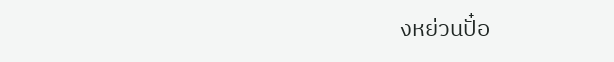งหย่วนปั๋อ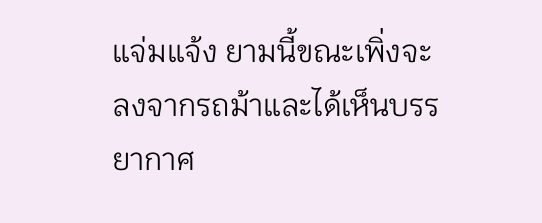แจ่มแจ้ง ยามนี้ขณะเพิ่งจะลงจากรถม้าและได้เห็นบรรยากาศ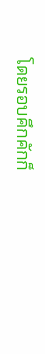โดยรอบคึกคักก็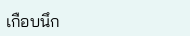เกือบนึก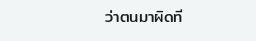ว่าตนมาผิดที